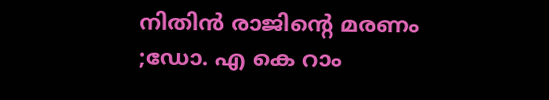നിതിൻ രാജിന്റെ മരണം ;ഡോ. എ കെ റാം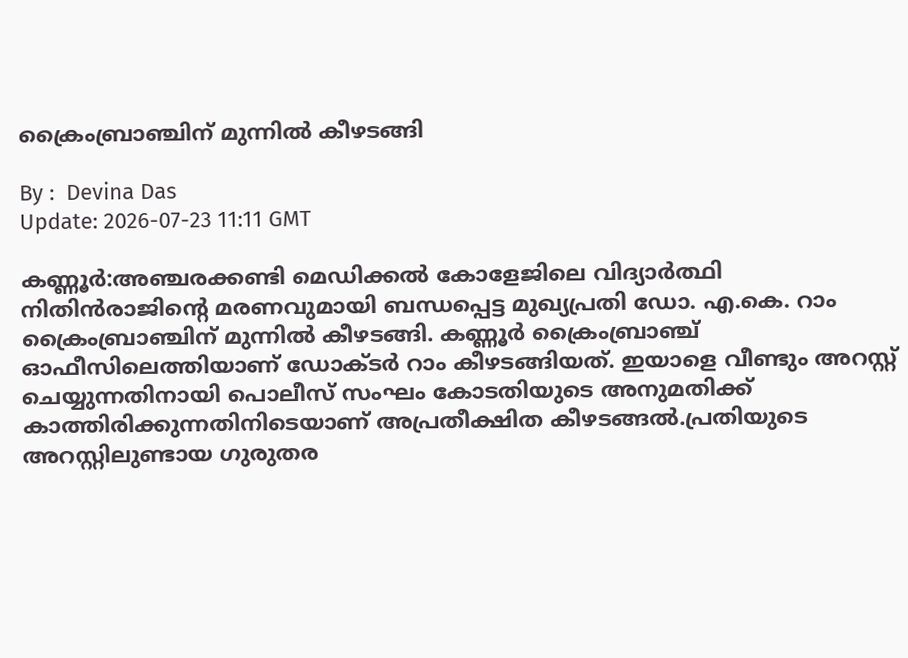ക്രൈംബ്രാഞ്ചിന് മുന്നിൽ കീഴടങ്ങി

By :  Devina Das
Update: 2026-07-23 11:11 GMT

കണ്ണൂർ:അഞ്ചരക്കണ്ടി മെഡിക്കൽ കോളേജിലെ വിദ്യാർത്ഥി നിതിൻരാജിന്റെ മരണവുമായി ബന്ധപ്പെട്ട മുഖ്യപ്രതി ഡോ. എ.കെ. റാം ക്രൈംബ്രാഞ്ചിന് മുന്നിൽ കീഴടങ്ങി. കണ്ണൂർ ക്രൈംബ്രാഞ്ച് ഓഫീസിലെത്തിയാണ് ഡോക്ടർ റാം കീഴടങ്ങിയത്. ഇയാളെ വീണ്ടും അറസ്റ്റ് ചെയ്യുന്നതിനായി പൊലീസ് സംഘം കോടതിയുടെ അനുമതിക്ക് കാത്തിരിക്കുന്നതിനിടെയാണ് അപ്രതീക്ഷിത കീഴടങ്ങൽ.പ്രതിയുടെ അറസ്റ്റിലുണ്ടായ ഗുരുതര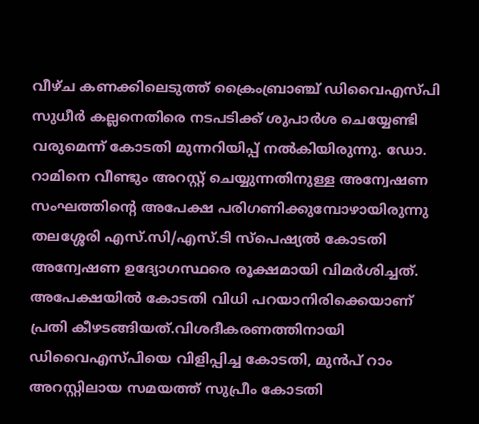വീഴ്ച കണക്കിലെടുത്ത് ക്രൈംബ്രാഞ്ച് ഡിവൈഎസ്പി സുധീർ കല്ലനെതിരെ നടപടിക്ക് ശുപാർശ ചെയ്യേണ്ടി വരുമെന്ന് കോടതി മുന്നറിയിപ്പ് നൽകിയിരുന്നു. ഡോ. റാമിനെ വീണ്ടും അറസ്റ്റ് ചെയ്യുന്നതിനുള്ള അന്വേഷണ സംഘത്തിന്റെ അപേക്ഷ പരിഗണിക്കുമ്പോഴായിരുന്നു തലശ്ശേരി എസ്‌.സി/എസ്‌.ടി സ്പെഷ്യൽ കോടതി അന്വേഷണ ഉദ്യോഗസ്ഥരെ രൂക്ഷമായി വിമർശിച്ചത്. അപേക്ഷയിൽ കോടതി വിധി പറയാനിരിക്കെയാണ് പ്രതി കീഴടങ്ങിയത്.വിശദീകരണത്തിനായി ഡിവൈഎസ്പിയെ വിളിപ്പിച്ച കോടതി, മുൻപ് റാം അറസ്റ്റിലായ സമയത്ത് സുപ്രീം കോടതി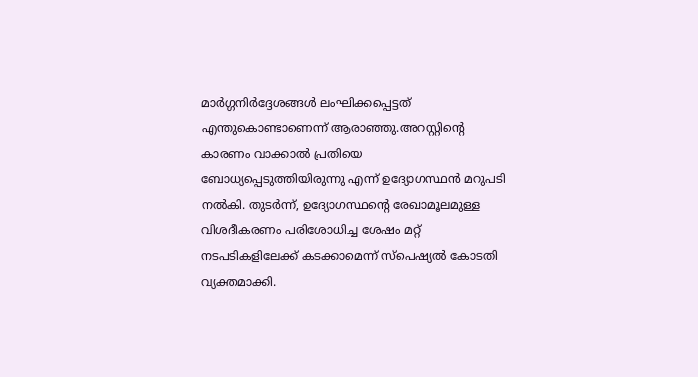മാർഗ്ഗനിർദ്ദേശങ്ങൾ ലംഘിക്കപ്പെട്ടത് എന്തുകൊണ്ടാണെന്ന് ആരാഞ്ഞു.അറസ്റ്റിന്റെ കാരണം വാക്കാൽ പ്രതിയെ ബോധ്യപ്പെടുത്തിയിരുന്നു എന്ന് ഉദ്യോഗസ്ഥൻ മറുപടി നൽകി. തുടർന്ന്, ഉദ്യോഗസ്ഥന്റെ രേഖാമൂലമുള്ള വിശദീകരണം പരിശോധിച്ച ശേഷം മറ്റ് നടപടികളിലേക്ക് കടക്കാമെന്ന് സ്പെഷ്യൽ കോടതി വ്യക്തമാക്കി.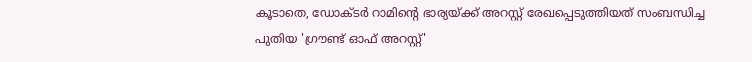കൂടാതെ, ഡോക്ടർ റാമിന്റെ ഭാര്യയ്ക്ക് അറസ്റ്റ് രേഖപ്പെടുത്തിയത് സംബന്ധിച്ച പുതിയ 'ഗ്രൗണ്ട് ഓഫ് അറസ്റ്റ്'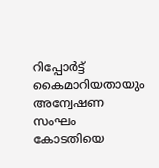റിപ്പോർട്ട് കൈമാറിയതായും അന്വേഷണ സംഘം കോടതിയെ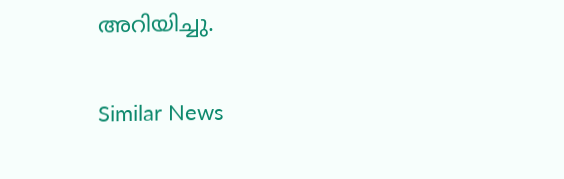അറിയിച്ചു.

Similar News